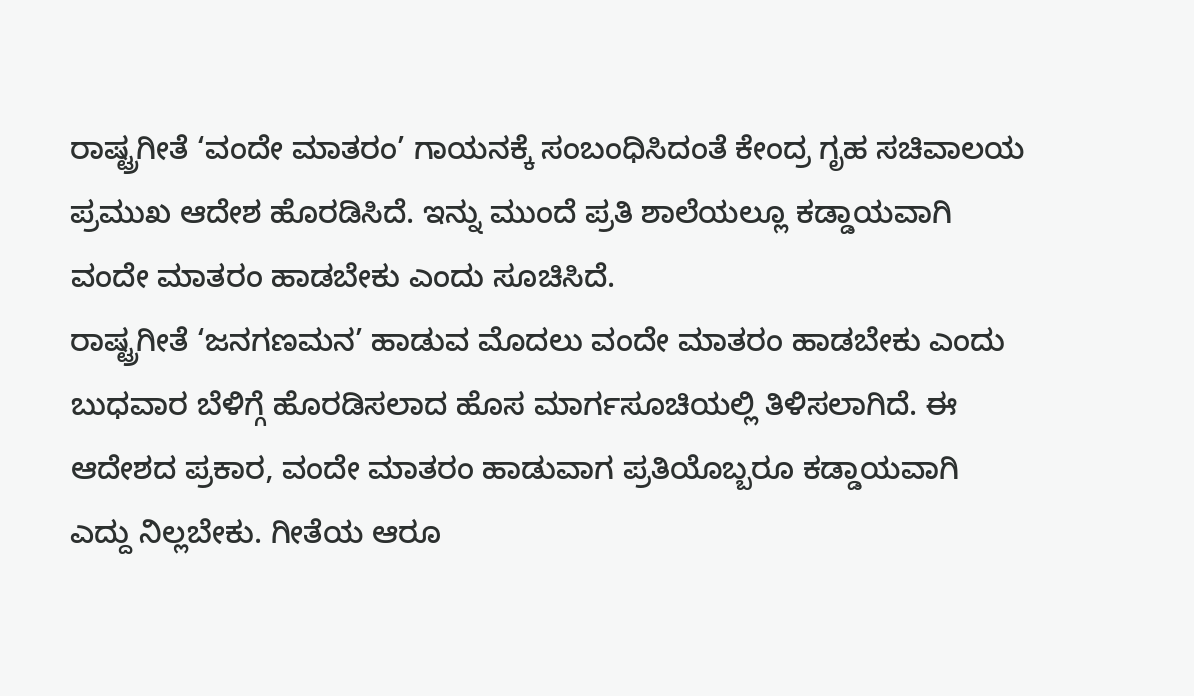ರಾಷ್ಟ್ರಗೀತೆ ‘ವಂದೇ ಮಾತರಂ’ ಗಾಯನಕ್ಕೆ ಸಂಬಂಧಿಸಿದಂತೆ ಕೇಂದ್ರ ಗೃಹ ಸಚಿವಾಲಯ ಪ್ರಮುಖ ಆದೇಶ ಹೊರಡಿಸಿದೆ. ಇನ್ನು ಮುಂದೆ ಪ್ರತಿ ಶಾಲೆಯಲ್ಲೂ ಕಡ್ಡಾಯವಾಗಿ ವಂದೇ ಮಾತರಂ ಹಾಡಬೇಕು ಎಂದು ಸೂಚಿಸಿದೆ.
ರಾಷ್ಟ್ರಗೀತೆ ‘ಜನಗಣಮನ’ ಹಾಡುವ ಮೊದಲು ವಂದೇ ಮಾತರಂ ಹಾಡಬೇಕು ಎಂದು ಬುಧವಾರ ಬೆಳಿಗ್ಗೆ ಹೊರಡಿಸಲಾದ ಹೊಸ ಮಾರ್ಗಸೂಚಿಯಲ್ಲಿ ತಿಳಿಸಲಾಗಿದೆ. ಈ ಆದೇಶದ ಪ್ರಕಾರ, ವಂದೇ ಮಾತರಂ ಹಾಡುವಾಗ ಪ್ರತಿಯೊಬ್ಬರೂ ಕಡ್ಡಾಯವಾಗಿ ಎದ್ದು ನಿಲ್ಲಬೇಕು. ಗೀತೆಯ ಆರೂ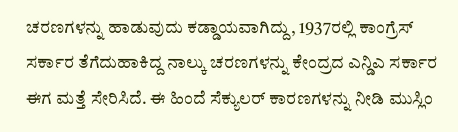ಚರಣಗಳನ್ನು ಹಾಡುವುದು ಕಡ್ಡಾಯವಾಗಿದ್ದು, 1937ರಲ್ಲಿ ಕಾಂಗ್ರೆಸ್ ಸರ್ಕಾರ ತೆಗೆದುಹಾಕಿದ್ದ ನಾಲ್ಕು ಚರಣಗಳನ್ನು ಕೇಂದ್ರದ ಎನ್ಡಿಎ ಸರ್ಕಾರ ಈಗ ಮತ್ತೆ ಸೇರಿಸಿದೆ. ಈ ಹಿಂದೆ ಸೆಕ್ಯುಲರ್ ಕಾರಣಗಳನ್ನು ನೀಡಿ ಮುಸ್ಲಿಂ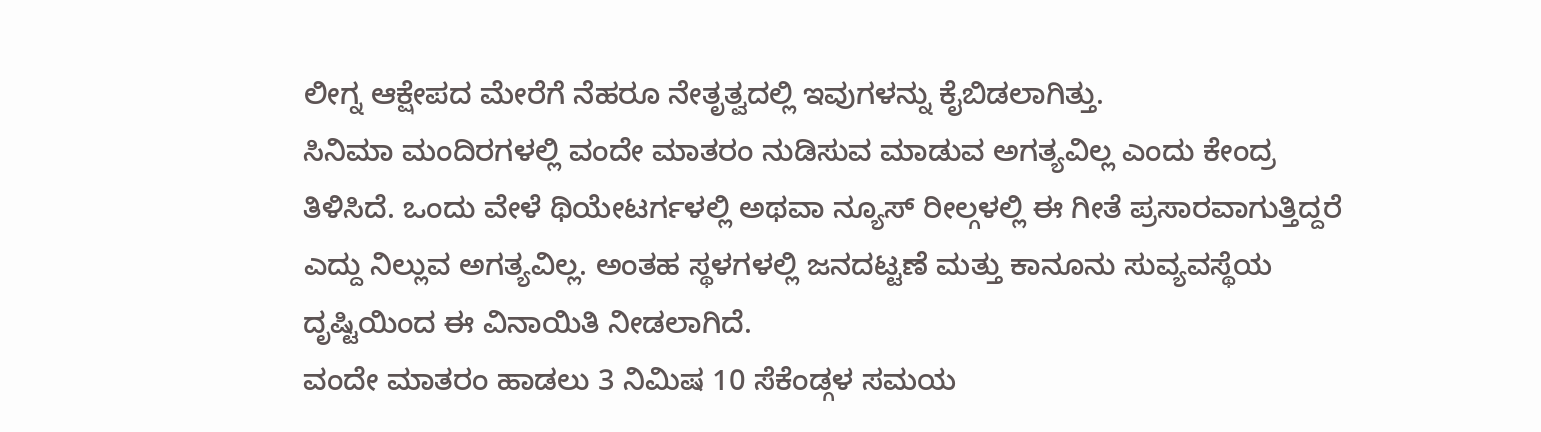ಲೀಗ್ನ ಆಕ್ಷೇಪದ ಮೇರೆಗೆ ನೆಹರೂ ನೇತೃತ್ವದಲ್ಲಿ ಇವುಗಳನ್ನು ಕೈಬಿಡಲಾಗಿತ್ತು.
ಸಿನಿಮಾ ಮಂದಿರಗಳಲ್ಲಿ ವಂದೇ ಮಾತರಂ ನುಡಿಸುವ ಮಾಡುವ ಅಗತ್ಯವಿಲ್ಲ ಎಂದು ಕೇಂದ್ರ ತಿಳಿಸಿದೆ. ಒಂದು ವೇಳೆ ಥಿಯೇಟರ್ಗಳಲ್ಲಿ ಅಥವಾ ನ್ಯೂಸ್ ರೀಲ್ಗಳಲ್ಲಿ ಈ ಗೀತೆ ಪ್ರಸಾರವಾಗುತ್ತಿದ್ದರೆ ಎದ್ದು ನಿಲ್ಲುವ ಅಗತ್ಯವಿಲ್ಲ. ಅಂತಹ ಸ್ಥಳಗಳಲ್ಲಿ ಜನದಟ್ಟಣೆ ಮತ್ತು ಕಾನೂನು ಸುವ್ಯವಸ್ಥೆಯ ದೃಷ್ಟಿಯಿಂದ ಈ ವಿನಾಯಿತಿ ನೀಡಲಾಗಿದೆ.
ವಂದೇ ಮಾತರಂ ಹಾಡಲು 3 ನಿಮಿಷ 10 ಸೆಕೆಂಡ್ಗಳ ಸಮಯ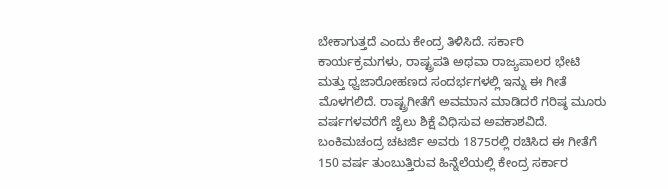ಬೇಕಾಗುತ್ತದೆ ಎಂದು ಕೇಂದ್ರ ತಿಳಿಸಿದೆ. ಸರ್ಕಾರಿ ಕಾರ್ಯಕ್ರಮಗಳು, ರಾಷ್ಟ್ರಪತಿ ಅಥವಾ ರಾಜ್ಯಪಾಲರ ಭೇಟಿ ಮತ್ತು ಧ್ವಜಾರೋಹಣದ ಸಂದರ್ಭಗಳಲ್ಲಿ ಇನ್ನು ಈ ಗೀತೆ ಮೊಳಗಲಿದೆ. ರಾಷ್ಟ್ರಗೀತೆಗೆ ಅವಮಾನ ಮಾಡಿದರೆ ಗರಿಷ್ಠ ಮೂರು ವರ್ಷಗಳವರೆಗೆ ಜೈಲು ಶಿಕ್ಷೆ ವಿಧಿಸುವ ಅವಕಾಶವಿದೆ. ಬಂಕಿಮಚಂದ್ರ ಚಟರ್ಜಿ ಅವರು 1875ರಲ್ಲಿ ರಚಿಸಿದ ಈ ಗೀತೆಗೆ 150 ವರ್ಷ ತುಂಬುತ್ತಿರುವ ಹಿನ್ನೆಲೆಯಲ್ಲಿ ಕೇಂದ್ರ ಸರ್ಕಾರ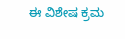ಈ ವಿಶೇಷ ಕ್ರಮ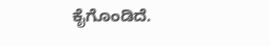ಕೈಗೊಂಡಿದೆ.